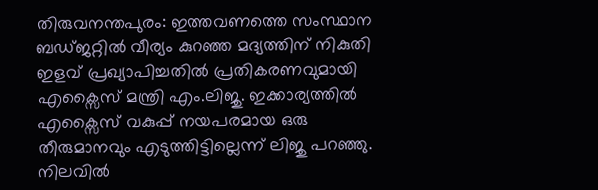തിരുവനന്തപുരം: ഇത്തവണത്തെ സംസ്ഥാന ബഡ്ജറ്റിൽ വീര്യം കുറഞ്ഞ മദ്യത്തിന് നികുതി ഇളവ് പ്രഖ്യാപിച്ചതിൽ പ്രതികരണവുമായി എക്സൈസ് മന്ത്രി എം.ലിജു. ഇക്കാര്യത്തിൽ എക്സൈസ് വകുപ്പ് നയപരമായ ഒരു തീരുമാനവും എടുത്തിട്ടില്ലെന്ന് ലിജു പറഞ്ഞു. നിലവിൽ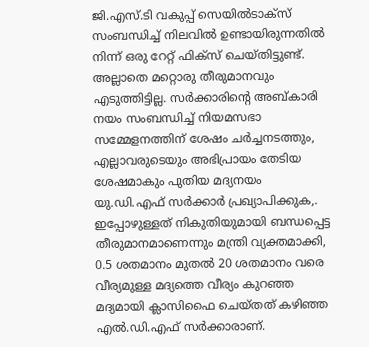ജി.എസ്.ടി വകുപ്പ് സെയിൽടാക്സ് സംബന്ധിച്ച് നിലവിൽ ഉണ്ടായിരുന്നതിൽ നിന്ന് ഒരു റേറ്റ് ഫിക്സ് ചെയ്തിട്ടുണ്ട്. അല്ലാതെ മറ്റൊരു തീരുമാനവും എടുത്തിട്ടില്ല. സർക്കാരിന്റെ അബ്കാരി നയം സംബന്ധിച്ച് നിയമസഭാ സമ്മേളനത്തിന് ശേഷം ചർച്ചനടത്തും, എല്ലാവരുടെയും അഭിപ്രായം തേടിയ ശേഷമാകും പുതിയ മദ്യനയം യു.ഡി.എഫ് സർക്കാർ പ്രഖ്യാപിക്കുക,. ഇപ്പോഴുള്ളത് നികുതിയുമായി ബന്ധപ്പെട്ട തീരുമാനമാണെന്നും മന്ത്രി വ്യക്തമാക്കി,
0.5 ശതമാനം മുതൽ 20 ശതമാനം വരെ വീര്യമുള്ള മദ്യത്തെ വീര്യം കുറഞ്ഞ മദ്യമായി ക്ലാസിഫൈ ചെയ്തത് കഴിഞ്ഞ എൽ.ഡി.എഫ് സർക്കാരാണ്.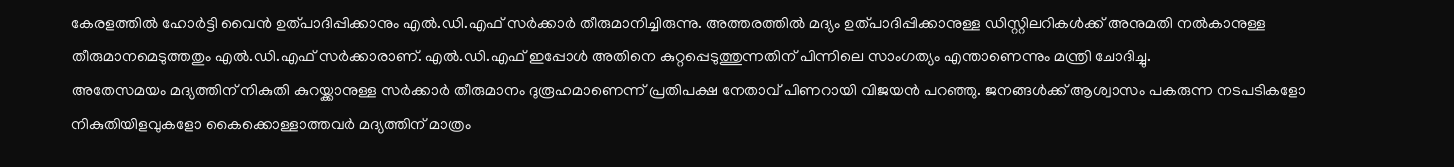കേരളത്തിൽ ഹോർട്ടി വൈൻ ഉത്പാദിപ്പിക്കാനും എൽ.ഡി.എഫ് സർക്കാർ തീരുമാനിച്ചിരുന്നു. അത്തരത്തിൽ മദ്യം ഉത്പാദിപ്പിക്കാനുള്ള ഡിസ്റ്റിലറികൾക്ക് അനുമതി നൽകാനുള്ള തീരുമാനമെടുത്തതും എൽ.ഡി.എഫ് സർക്കാരാണ്. എൽ.ഡി.എഫ് ഇപ്പോൾ അതിനെ കുറ്റപ്പെടുത്തുന്നതിന് പിന്നിലെ സാംഗത്യം എന്താണെന്നും മന്ത്രി ചോദിച്ചു.
അതേസമയം മദ്യത്തിന് നികുതി കുറയ്ക്കാനുള്ള സർക്കാർ തീരുമാനം ദുരൂഹമാണെന്ന് പ്രതിപക്ഷ നേതാവ് പിണറായി വിജയൻ പറഞ്ഞു. ജനങ്ങൾക്ക് ആശ്വാസം പകരുന്ന നടപടികളോ നികുതിയിളവുകളോ കൈക്കൊള്ളാത്തവർ മദ്യത്തിന് മാത്രം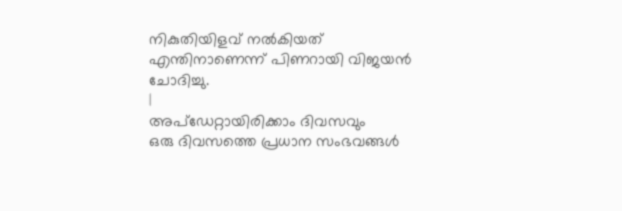നികുതിയിളവ് നൽകിയത് എന്തിനാണെന്ന് പിണറായി വിജയൻ ചോദിച്ചു.
|
അപ്ഡേറ്റായിരിക്കാം ദിവസവും
ഒരു ദിവസത്തെ പ്രധാന സംഭവങ്ങൾ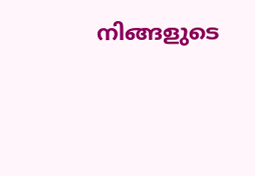നിങ്ങളുടെ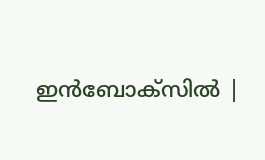ഇൻബോക്സിൽ |